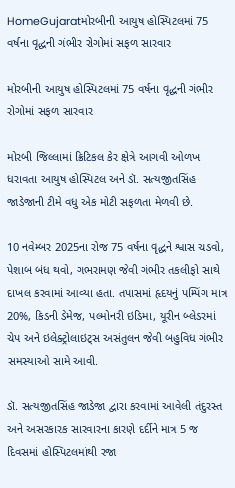HomeGujaratમોરબીની આયુષ હોસ્પિટલમાં 75 વર્ષના વૃદ્ધની ગંભીર રોગોમાં સફળ સારવાર

મોરબીની આયુષ હોસ્પિટલમાં 75 વર્ષના વૃદ્ધની ગંભીર રોગોમાં સફળ સારવાર

મોરબી જિલ્લામાં ક્રિટિકલ કેર ક્ષેત્રે આગવી ઓળખ ધરાવતા આયુષ હોસ્પિટલ અને ડૉ. સત્યજીતસિંહ જાડેજાની ટીમે વધુ એક મોટી સફળતા મેળવી છે.

10 નવેમ્બર 2025ના રોજ 75 વર્ષના વૃદ્ધને શ્વાસ ચડવો, પેશાબ બંધ થવો, ગભરામણ જેવી ગંભીર તકલીફો સાથે દાખલ કરવામાં આવ્યા હતા. તપાસમાં હૃદયનું પમ્પિંગ માત્ર 20%, કિડની ડેમેજ, પલ્મોનરી ઇડિમા, યૂરીન બ્લેડરમાં ચેપ અને ઇલેક્ટ્રોલાઇટ્સ અસંતુલન જેવી બહુવિધ ગંભીર સમસ્યાઓ સામે આવી.

ડૉ. સત્યજીતસિંહ જાડેજા દ્વારા કરવામાં આવેલી તંદુરસ્ત અને અસરકારક સારવારના કારણે દર્દીને માત્ર 5 જ દિવસમાં હોસ્પિટલમાંથી રજા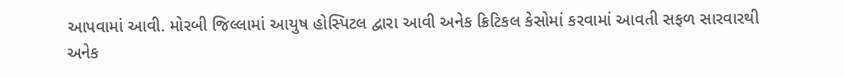આપવામાં આવી. મોરબી જિલ્લામાં આયુષ હોસ્પિટલ દ્વારા આવી અનેક ક્રિટિકલ કેસોમાં કરવામાં આવતી સફળ સારવારથી અનેક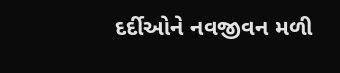દર્દીઓને નવજીવન મળી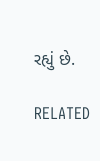રહ્યું છે.

RELATED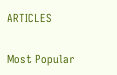ARTICLES

Most Popular